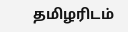தமிழரிடம்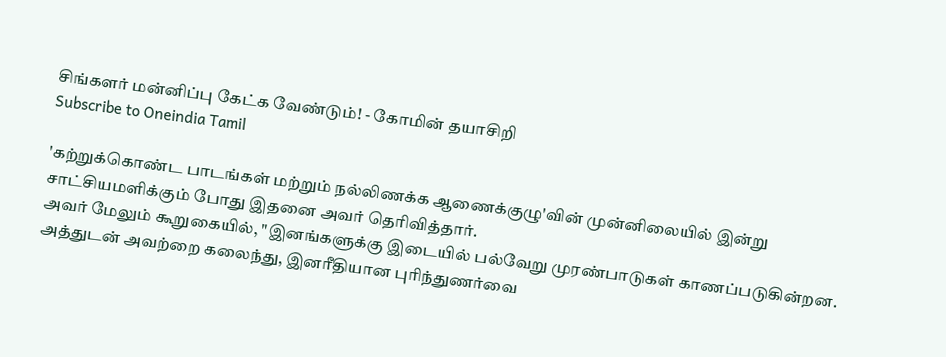சிங்களர் மன்னிப்பு கேட்க வேண்டும்! - கோமின் தயாசிறி
Subscribe to Oneindia Tamil

'கற்றுக்கொண்ட பாடங்கள் மற்றும் நல்லிணக்க ஆணைக்குழு'வின் முன்னிலையில் இன்று சாட்சியமளிக்கும் போது இதனை அவர் தெரிவித்தார்.
அவர் மேலும் கூறுகையில், "இனங்களுக்கு இடையில் பல்வேறு முரண்பாடுகள் காணப்படுகின்றன. அத்துடன் அவற்றை கலைந்து, இனரீதியான புரிந்துணர்வை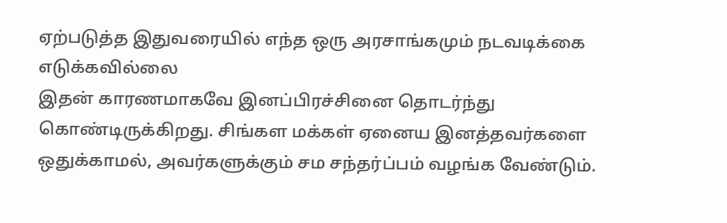ஏற்படுத்த இதுவரையில் எந்த ஒரு அரசாங்கமும் நடவடிக்கை எடுக்கவில்லை
இதன் காரணமாகவே இனப்பிரச்சினை தொடர்ந்து கொண்டிருக்கிறது. சிங்கள மக்கள் ஏனைய இனத்தவர்களை ஒதுக்காமல், அவர்களுக்கும் சம சந்தர்ப்பம் வழங்க வேண்டும்.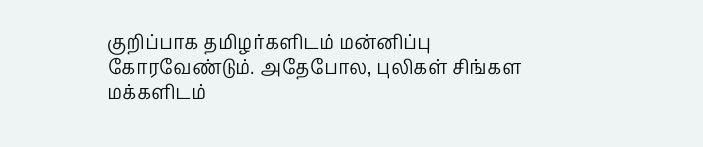குறிப்பாக தமிழர்களிடம் மன்னிப்பு கோரவேண்டும். அதேபோல, புலிகள் சிங்கள மக்களிடம்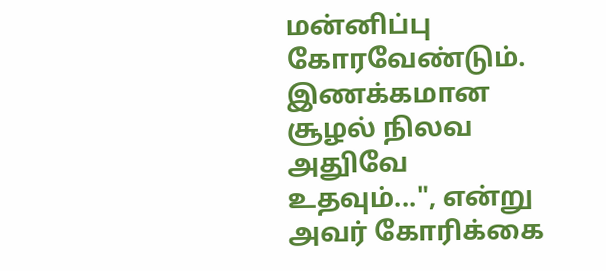மன்னிப்பு கோரவேண்டும். இணக்கமான சூழல் நிலவ அதுிவே உதவும்...", என்று அவர் கோரிக்கை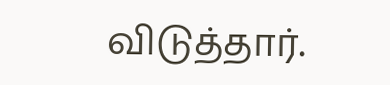விடுத்தார்.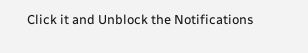Click it and Unblock the Notifications